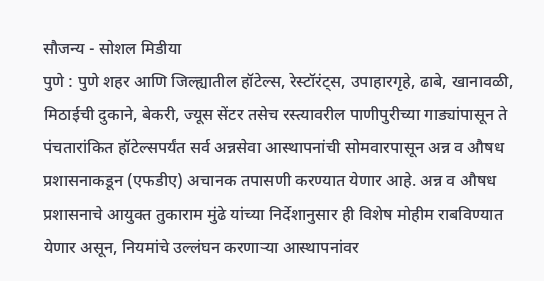सौजन्य - सोशल मिडीया
पुणे : पुणे शहर आणि जिल्ह्यातील हॉटेल्स, रेस्टॉरंट्स, उपाहारगृहे, ढाबे, खानावळी, मिठाईची दुकाने, बेकरी, ज्यूस सेंटर तसेच रस्त्यावरील पाणीपुरीच्या गाड्यांपासून ते पंचतारांकित हॉटेल्सपर्यंत सर्व अन्नसेवा आस्थापनांची सोमवारपासून अन्न व औषध प्रशासनाकडून (एफडीए) अचानक तपासणी करण्यात येणार आहे. अन्न व औषध प्रशासनाचे आयुक्त तुकाराम मुंढे यांच्या निर्देशानुसार ही विशेष मोहीम राबविण्यात येणार असून, नियमांचे उल्लंघन करणाऱ्या आस्थापनांवर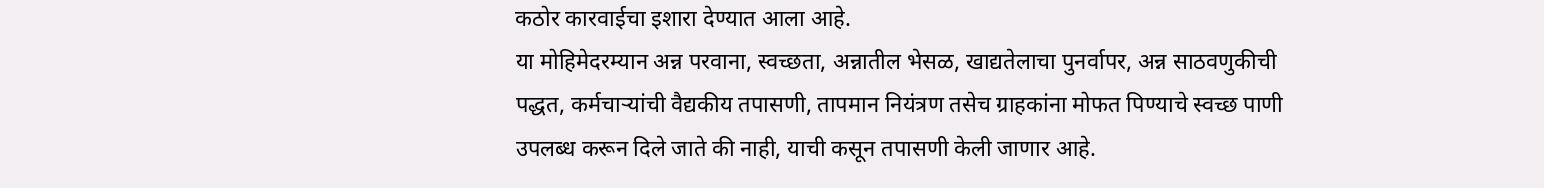कठोर कारवाईचा इशारा देण्यात आला आहे.
या मोहिमेदरम्यान अन्न परवाना, स्वच्छता, अन्नातील भेसळ, खाद्यतेलाचा पुनर्वापर, अन्न साठवणुकीची पद्धत, कर्मचाऱ्यांची वैद्यकीय तपासणी, तापमान नियंत्रण तसेच ग्राहकांना मोफत पिण्याचे स्वच्छ पाणी उपलब्ध करून दिले जाते की नाही, याची कसून तपासणी केली जाणार आहे.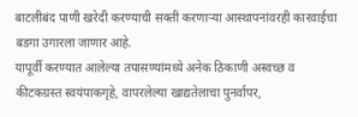बाटलीबंद पाणी खरेदी करण्याची सक्ती करणाऱ्या आस्थापनांवरही कारवाईचा बडगा उगारला जाणार आहे.
यापूर्वी करण्यात आलेल्या तपासण्यांमध्ये अनेक ठिकाणी अस्वच्छ व कीटकग्रस्त स्वयंपाकगृहे, वापरलेल्या खाद्यतेलाचा पुनर्वापर,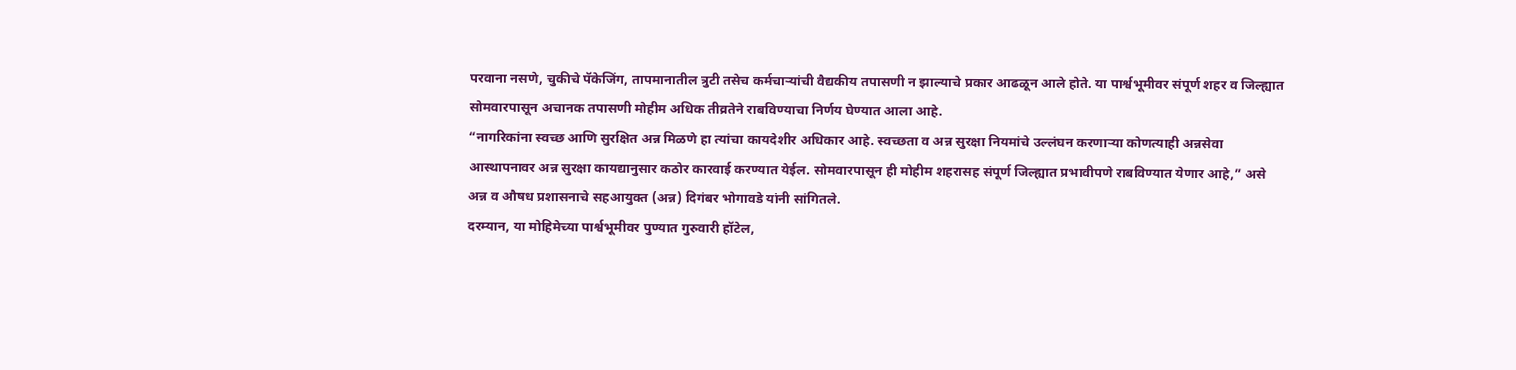परवाना नसणे, चुकीचे पॅकेजिंग, तापमानातील त्रुटी तसेच कर्मचाऱ्यांची वैद्यकीय तपासणी न झाल्याचे प्रकार आढळून आले होते. या पार्श्वभूमीवर संपूर्ण शहर व जिल्ह्यात सोमवारपासून अचानक तपासणी मोहीम अधिक तीव्रतेने राबविण्याचा निर्णय घेण्यात आला आहे.
“नागरिकांना स्वच्छ आणि सुरक्षित अन्न मिळणे हा त्यांचा कायदेशीर अधिकार आहे. स्वच्छता व अन्न सुरक्षा नियमांचे उल्लंघन करणाऱ्या कोणत्याही अन्नसेवा आस्थापनावर अन्न सुरक्षा कायद्यानुसार कठोर कारवाई करण्यात येईल. सोमवारपासून ही मोहीम शहरासह संपूर्ण जिल्ह्यात प्रभावीपणे राबविण्यात येणार आहे,” असे अन्न व औषध प्रशासनाचे सहआयुक्त (अन्न) दिगंबर भोगावडे यांनी सांगितले.
दरम्यान, या मोहिमेच्या पार्श्वभूमीवर पुण्यात गुरुवारी हॉटेल,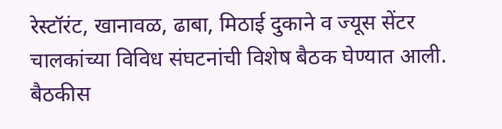रेस्टॉरंट, खानावळ, ढाबा, मिठाई दुकाने व ज्यूस सेंटर चालकांच्या विविध संघटनांची विशेष बैठक घेण्यात आली. बैठकीस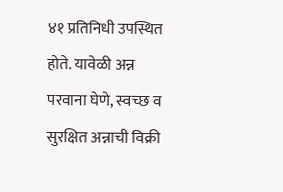४१ प्रतिनिधी उपस्थित होते. यावेळी अन्न परवाना घेणे, स्वच्छ व सुरक्षित अन्नाची विक्री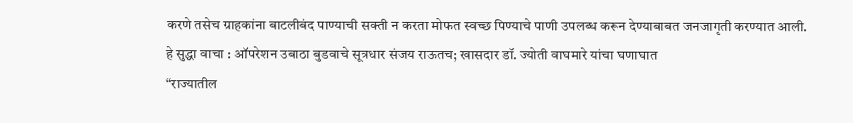करणे तसेच ग्राहकांना बाटलीबंद पाण्याची सक्ती न करता मोफत स्वच्छ पिण्याचे पाणी उपलब्ध करून देण्याबाबत जनजागृती करण्यात आली.
हे सुद्धा वाचा : ऑपरेशन उबाठा बुडवाचे सूत्रधार संजय राऊतच; खासदार डॉ. ज्योती वाघमारे यांचा घणाघात
“राज्यातील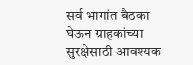सर्व भागांत बैठका घेऊन ग्राहकांच्या सुरक्षेसाठी आवश्यक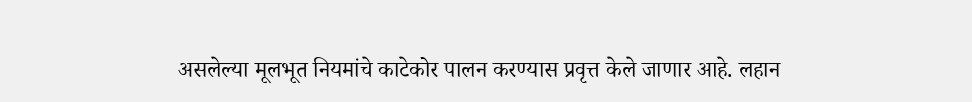असलेल्या मूलभूत नियमांचे काटेकोर पालन करण्यास प्रवृत्त केले जाणार आहे. लहान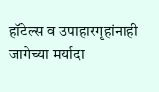हॉटेल्स व उपाहारगृहांनाही जागेच्या मर्यादा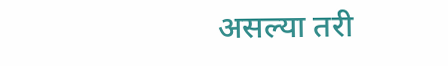असल्या तरी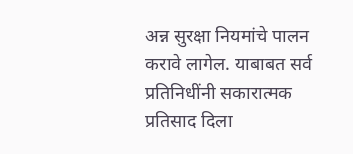अन्न सुरक्षा नियमांचे पालन करावे लागेल. याबाबत सर्व प्रतिनिधींनी सकारात्मक प्रतिसाद दिला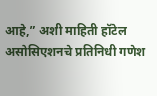आहे,” अशी माहिती हॉटेल असोसिएशनचे प्रतिनिधी गणेश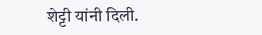शेट्टी यांनी दिली.